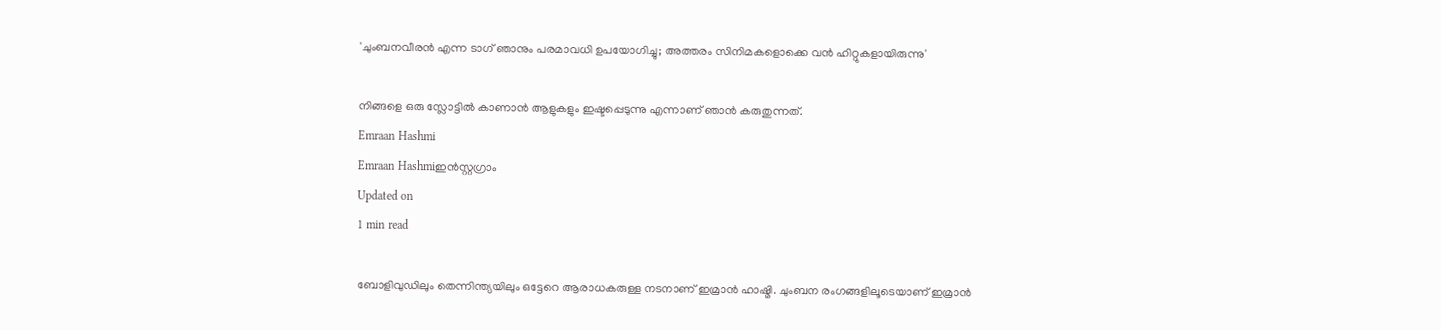'ചുംബനവീരൻ എന്ന ടാഗ് ഞാനും പരമാവധി ഉപയോഗിച്ചു; അത്തരം സിനിമകളൊക്കെ വൻ ഹിറ്റുകളായിരുന്നു'

നിങ്ങളെ ഒരു സ്ലോട്ടിൽ കാണാൻ ആളുകളും ഇഷ്ടപ്പെടുന്നു എന്നാണ് ഞാൻ കരുതുന്നത്.
Emraan Hashmi
Emraan Hashmiഇൻസ്റ്റഗ്രാം
Updated on
1 min read

ബോളിവുഡിലും തെന്നിന്ത്യയിലും ഒട്ടേറെ ആരാധകരുള്ള നടനാണ് ഇമ്രാൻ ഹാഷ്മി. ചുംബന രംഗങ്ങളിലൂടെയാണ് ഇമ്രാൻ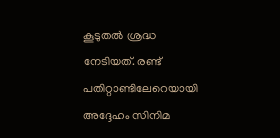കൂടുതൽ ശ്രദ്ധ നേടിയത്. രണ്ട് പതിറ്റാണ്ടിലേറെയായി അദ്ദേഹം സിനിമ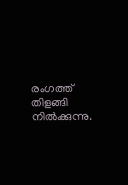രംഗത്ത് തിളങ്ങി നിൽക്കുന്നു.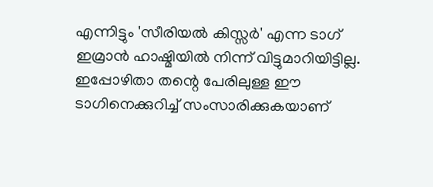എന്നിട്ടും 'സീരിയൽ കിസ്സർ' എന്ന ടാഗ് ഇമ്രാൻ ഹാഷ്മിയിൽ നിന്ന് വിട്ടുമാറിയിട്ടില്ല. ഇപ്പോഴിതാ തന്റെ പേരിലുള്ള ഈ ടാഗിനെക്കുറിച്ച് സംസാരിക്കുകയാണ്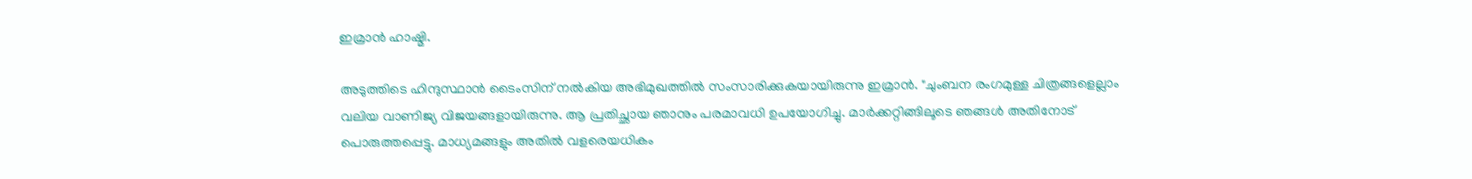ഇമ്രാൻ ഹാഷ്മി.

അടുത്തിടെ ഹിന്ദുസ്ഥാൻ ടൈംസിന് നൽകിയ അഭിമുഖത്തിൽ സംസാരിക്കുകയായിരുന്നു ഇമ്രാൻ. "ചുംബന രംഗമുള്ള ചിത്രങ്ങളെല്ലാം വലിയ വാണിജ്യ വിജയങ്ങളായിരുന്നു. ആ പ്രതിച്ഛായ ഞാനും പരമാവധി ഉപയോഗിച്ചു. മാർക്കറ്റിങ്ങിലൂടെ ഞങ്ങൾ അതിനോട് പൊരുത്തപ്പെട്ടു. മാധ്യമങ്ങളും അതിൽ വളരെയധികം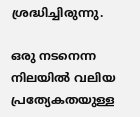ശ്രദ്ധിച്ചിരുന്നു.

ഒരു നടനെന്ന നിലയിൽ വലിയ പ്രത്യേകതയുള്ള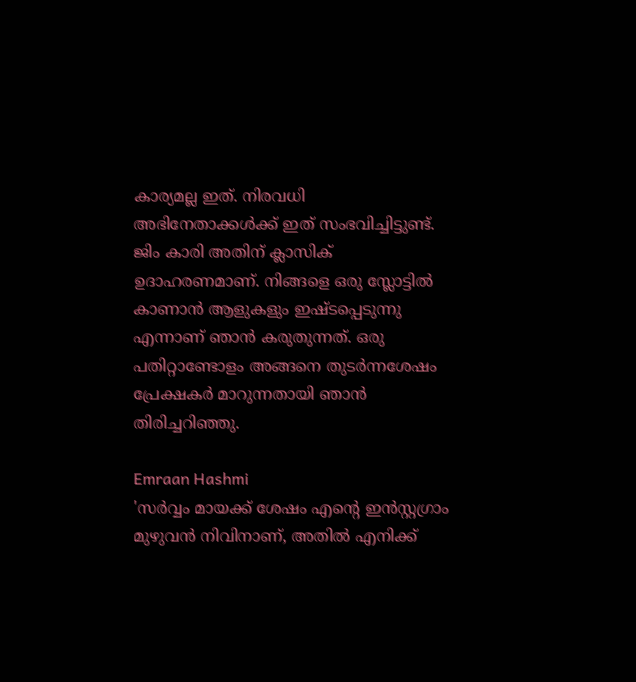കാര്യമല്ല ഇത്. നിരവധി അഭിനേതാക്കൾക്ക് ഇത് സംഭവിച്ചിട്ടുണ്ട്. ജിം കാരി അതിന് ക്ലാസിക് ഉദാഹരണമാണ്. നിങ്ങളെ ഒരു സ്ലോട്ടിൽ കാണാൻ ആളുകളും ഇഷ്ടപ്പെടുന്നു എന്നാണ് ഞാൻ കരുതുന്നത്. ഒരു പതിറ്റാണ്ടോളം അങ്ങനെ തുടർന്നശേഷം പ്രേക്ഷകർ മാറുന്നതായി ഞാൻ തിരിച്ചറിഞ്ഞു.

Emraan Hashmi
'സർവ്വം മായക്ക് ശേഷം എന്റെ ഇൻസ്റ്റഗ്രാം മുഴുവൻ നിവിനാണ്, അതിൽ എനിക്ക്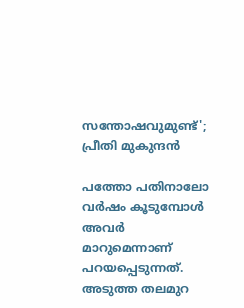സന്തോഷവുമുണ്ട്'; പ്രീതി മുകുന്ദൻ

പത്തോ പതിനാലോ വർഷം കൂടുമ്പോൾ അവർ മാറുമെന്നാണ് പറയപ്പെടുന്നത്. അടുത്ത തലമുറ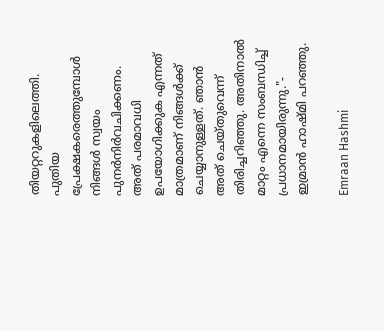തിയറ്ററുകളിലെത്തി. പുതിയ പ്രേക്ഷകരെത്തുമ്പോൾ നിങ്ങൾ സ്വയം പുനർനിർവചിക്കണം. അത് പരമാവധി ഉപയോഗിക്കുക എന്നത് മാത്രമാണ് നിങ്ങൾക്ക് ചെയ്യാനുള്ളത്. ഞാൻ അത് ചെയ്തുവെന്ന് തിരിച്ചറിഞ്ഞു. അതിനാൽ മാറ്റം എന്നെ സംബന്ധിച്ച് പ്രധാനമായിരുന്നു."- ഇമ്രാൻ ഹാഷ്മി പറഞ്ഞു.

Emraan Hashmi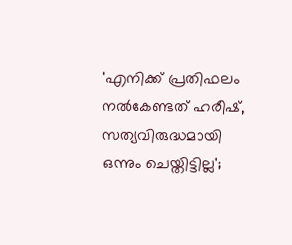'എനിക്ക് പ്രതിഫലം നൽകേണ്ടത് ഹരീഷ്, സത്യവിരുദ്ധമായി ഒന്നും ചെയ്തിട്ടില്ല';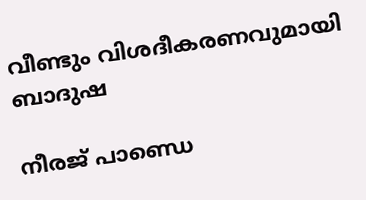വീണ്ടും വിശദീകരണവുമായി ബാദുഷ

നീരജ് പാണ്ഡെ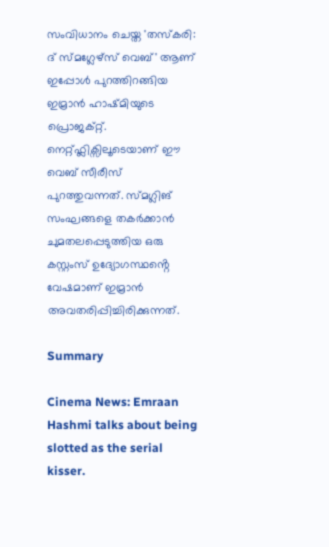സംവിധാനം ചെയ്ത 'തസ്കരി: ദ് സ്മഗ്ലേഴ്സ് വെബ്' ആണ് ഇപ്പോൾ പുറത്തിറങ്ങിയ ഇമ്രാൻ ഹാഷ്മിയുടെ പ്രൊജക്റ്റ്. നെറ്റ്ഫ്ലിക്സിലൂടെയാണ് ഈ വെബ് സീരീസ് പുറത്തുവന്നത്. സ്മഗ്ലിങ് സംഘങ്ങളെ തകർക്കാൻ ചുമതലപ്പെടുത്തിയ ഒരു കസ്റ്റംസ് ഉദ്യോഗസ്ഥൻ്റെ വേഷമാണ് ഇമ്രാൻ അവതരിപ്പിച്ചിരിക്കുന്നത്.

Summary

Cinema News: Emraan Hashmi talks about being slotted as the serial kisser.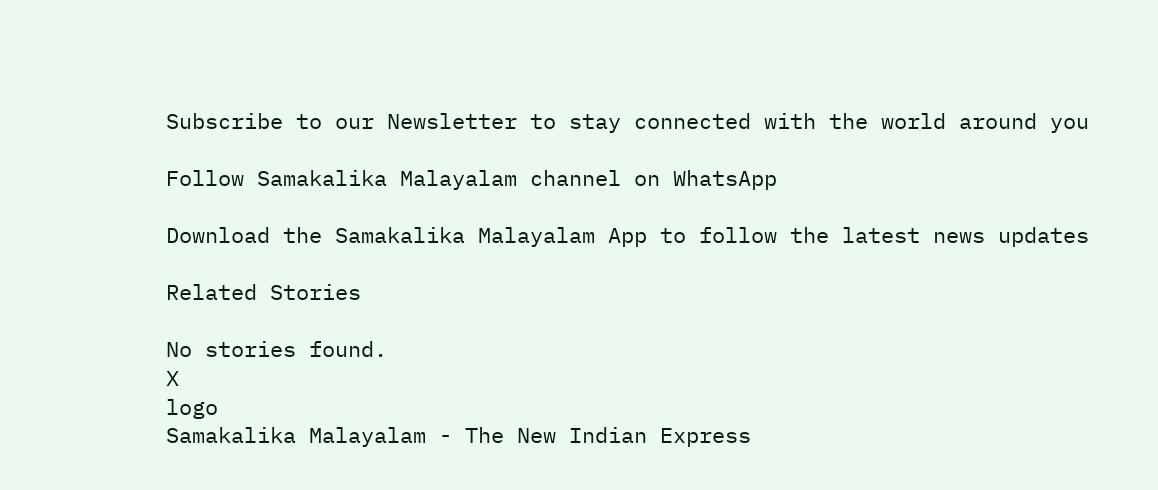Subscribe to our Newsletter to stay connected with the world around you

Follow Samakalika Malayalam channel on WhatsApp

Download the Samakalika Malayalam App to follow the latest news updates

Related Stories

No stories found.
X
logo
Samakalika Malayalam - The New Indian Express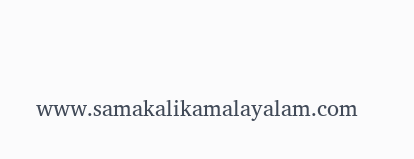www.samakalikamalayalam.com